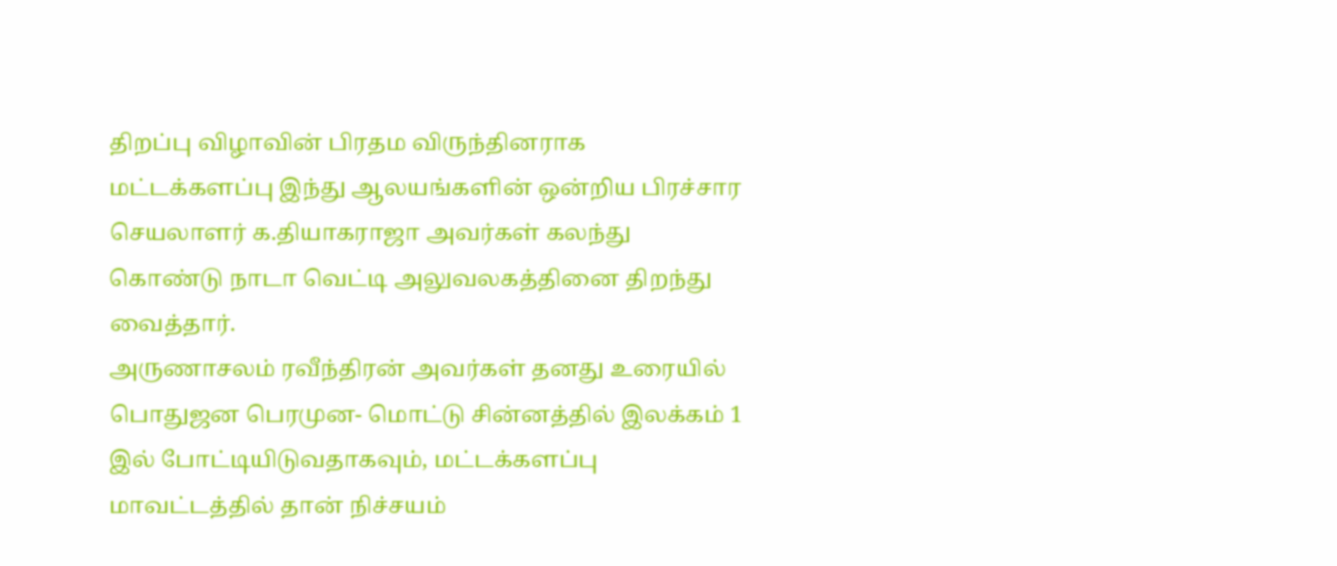திறப்பு விழாவின் பிரதம விருந்தினராக மட்டக்களப்பு இந்து ஆலயங்களின் ஒன்றிய பிரச்சார செயலாளர் க.தியாகராஜா அவர்கள் கலந்து கொண்டு நாடா வெட்டி அலுவலகத்தினை திறந்து வைத்தார்.
அருணாசலம் ரவீந்திரன் அவர்கள் தனது உரையில் பொதுஜன பெரமுன- மொட்டு சின்னத்தில் இலக்கம் 1 இல் போட்டியிடுவதாகவும், மட்டக்களப்பு மாவட்டத்தில் தான் நிச்சயம்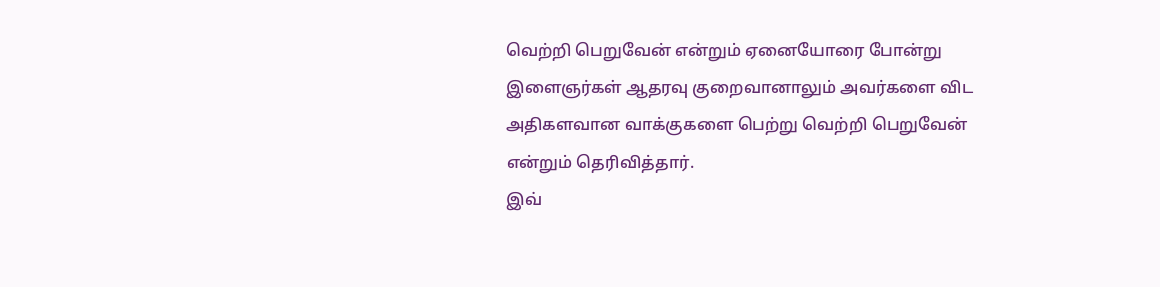வெற்றி பெறுவேன் என்றும் ஏனையோரை போன்று இளைஞர்கள் ஆதரவு குறைவானாலும் அவர்களை விட அதிகளவான வாக்குகளை பெற்று வெற்றி பெறுவேன் என்றும் தெரிவித்தார்.
இவ்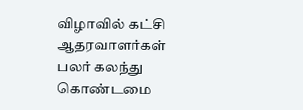விழாவில் கட்சி ஆதரவாளர்கள் பலர் கலந்து கொண்டமை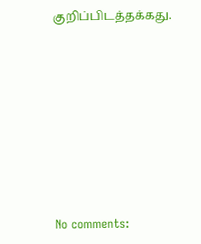குறிப்பிடத்தக்கது.








No comments: